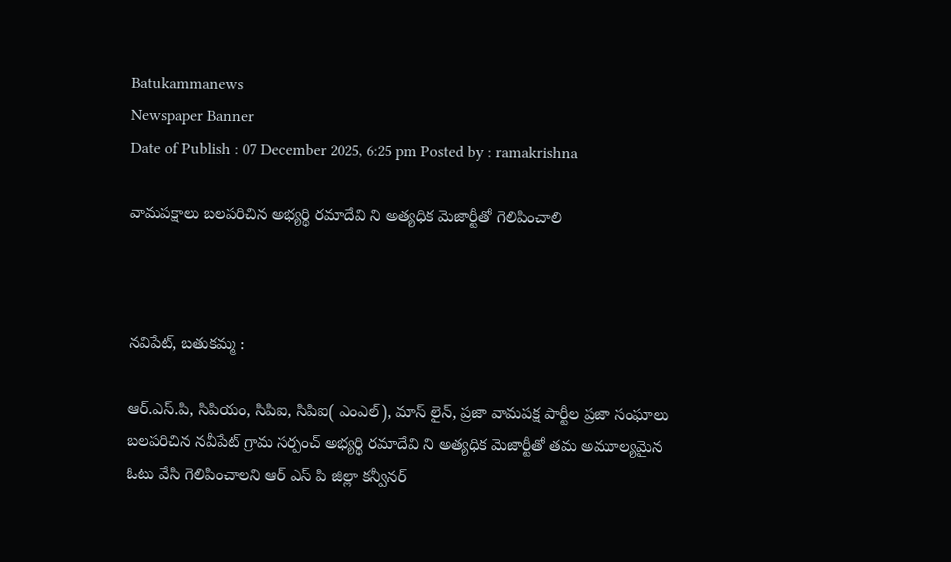Batukammanews
Newspaper Banner
Date of Publish : 07 December 2025, 6:25 pm Posted by : ramakrishna

వామపక్షాలు బలపరిచిన అభ్యర్థి రమాదేవి ని అత్యధిక మెజార్టీతో గెలిపించాలి



నవిపేట్, బతుకమ్మ :

ఆర్.ఎస్.పి, సిపియం, సిపిఐ, సిపిఐ( ఎంఎల్), మాస్ లైన్, ప్రజా వామపక్ష పార్టీల ప్రజా సంఘాలు బలపరిచిన నవీపేట్ గ్రామ సర్పంచ్ అభ్యర్థి రమాదేవి ని అత్యధిక మెజార్టీతో తమ అమూల్యమైన ఓటు వేసి గెలిపించాలని ఆర్ ఎస్ పి జిల్లా కన్వీనర్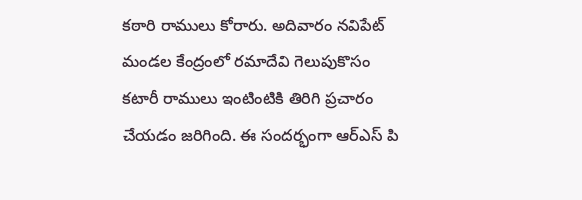కఠారి రాములు కోరారు. అదివారం నవిపేట్ మండల కేంద్రంలో రమాదేవి గెలుపుకొసం కటారీ రాములు ఇంటింటికి తిరిగి ప్రచారం చేయడం జరిగింది. ఈ సందర్భంగా ఆర్ఎస్ పి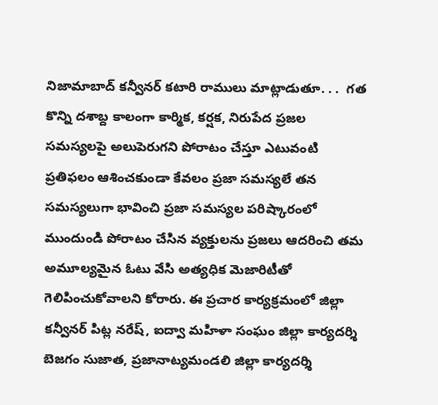నిజామాబాద్ కన్వీనర్ కటారి రాములు మాట్లాడుతూ. . .  గత కొన్ని దశాబ్ద కాలంగా కార్మిక, కర్షక, నిరుపేద ప్రజల సమస్యలపై అలుపెరుగని పోరాటం చేస్తూ ఎటువంటి ప్రతిఫలం ఆశించకుండా కేవలం ప్రజా సమస్యలే తన సమస్యలుగా భావించి ప్రజా సమస్యల పరిష్కారంలో ముందుండి పోరాటం చేసిన వ్యక్తులను ప్రజలు ఆదరించి తమ అమూల్యమైన ఓటు వేసి అత్యధిక మెజారిటీతో గెలిపించుకోవాలని కోరారు. ఈ ప్రచార కార్యక్రమంలో జిల్లా కన్వీనర్ పిట్ల నరేష్, ఐద్వా మహిళా సంఘం జిల్లా కార్యదర్శి బెజగం సుజాత, ప్రజానాట్యమండలి జిల్లా కార్యదర్శి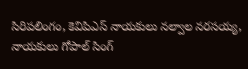సిరిపలింగం, కెవిపిఎస్ నాయకులు నల్వాల నరసయ్య, నాయకులు గోపాల్ సింగ్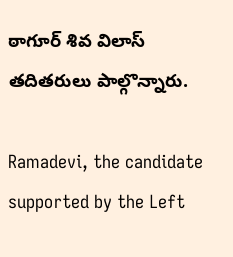ఠాగూర్ శివ విలాస్ తదితరులు పాల్గొన్నారు.

Ramadevi, the candidate supported by the Left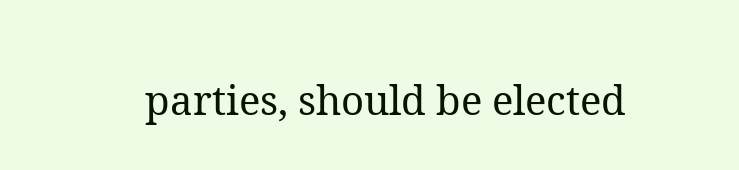parties, should be elected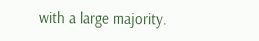with a large majority.